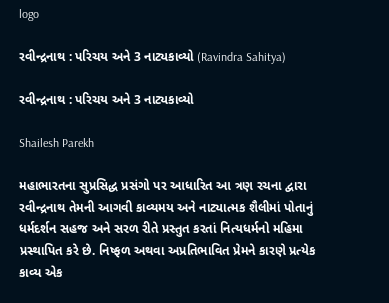logo

રવીન્દ્રનાથ : પરિચય અને 3 નાટ્યકાવ્યો (Ravindra Sahitya)

રવીન્દ્રનાથ : પરિચય અને 3 નાટ્યકાવ્યો

Shailesh Parekh

મહાભારતના સુપ્રસિદ્ધ પ્રસંગો પર આધારિત આ ત્રણ રચના દ્વારા રવીન્દ્રનાથ તેમની આગવી કાવ્યમય અને નાટ્યાત્મક શૈલીમાં પોતાનું ધર્મદર્શન સહજ અને સરળ રીતે પ્રસ્તુત કરતાં નિત્યધર્મનો મહિમા પ્રસ્થાપિત કરે છે. નિષ્ફળ અથવા અપ્રતિભાવિત પ્રેમને કારણે પ્રત્યેક કાવ્ય એક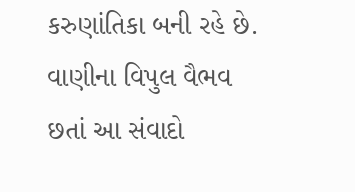કરુણાંતિકા બની રહે છે. વાણીના વિપુલ વૈભવ છતાં આ સંવાદો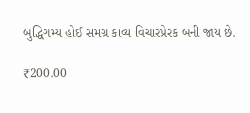બુદ્ધિગમ્ય હોઈ સમગ્ર કાવ્ય વિચારપ્રેરક બની જાય છે.

₹200.00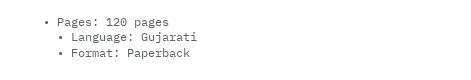• Pages: 120 pages
  • Language: Gujarati
  • Format: Paperback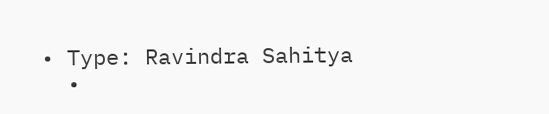• Type: Ravindra Sahitya
  •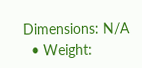Dimensions: N/A
  • Weight: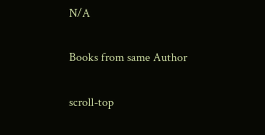N/A

Books from same Author

scroll-top